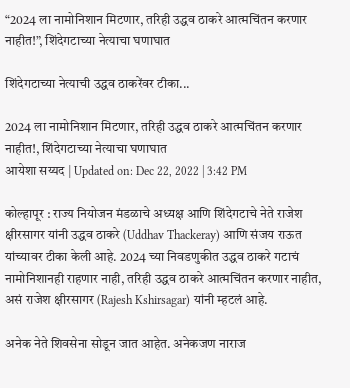“2024 ला नामोनिशान मिटणार, तरिही उद्धव ठाकरे आत्मचिंतन करणार नाहीत!”, शिंदेगटाच्या नेत्याचा घणाघात

शिंदेगटाच्या नेत्याची उद्धव ठाकरेंवर टीका...

2024 ला नामोनिशान मिटणार, तरिही उद्धव ठाकरे आत्मचिंतन करणार नाहीत!, शिंदेगटाच्या नेत्याचा घणाघात
आयेशा सय्यद | Updated on: Dec 22, 2022 | 3:42 PM

कोल्हापूर : राज्य नियोजन मंडळाचे अध्यक्ष आणि शिंदेगटाचे नेते राजेश क्षीरसागर यांनी उद्धव ठाकरे (Uddhav Thackeray) आणि संजय राऊत यांच्यावर टीका केली आहे. 2024 च्या निवडणुकीत उद्धव ठाकरे गटाचं नामोनिशानही राहणार नाही, तरिही उद्धव ठाकरे आत्मचिंतन करणार नाहीत, असं राजेश क्षीरसागर (Rajesh Kshirsagar) यांनी म्हटलं आहे.

अनेक नेते शिवसेना सोडून जात आहेत. अनेकजण नाराज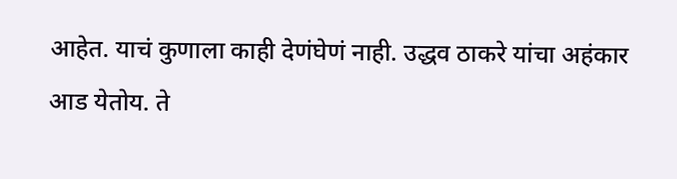आहेत. याचं कुणाला काही देणंघेणं नाही. उद्धव ठाकरे यांचा अहंकार आड येतोय. ते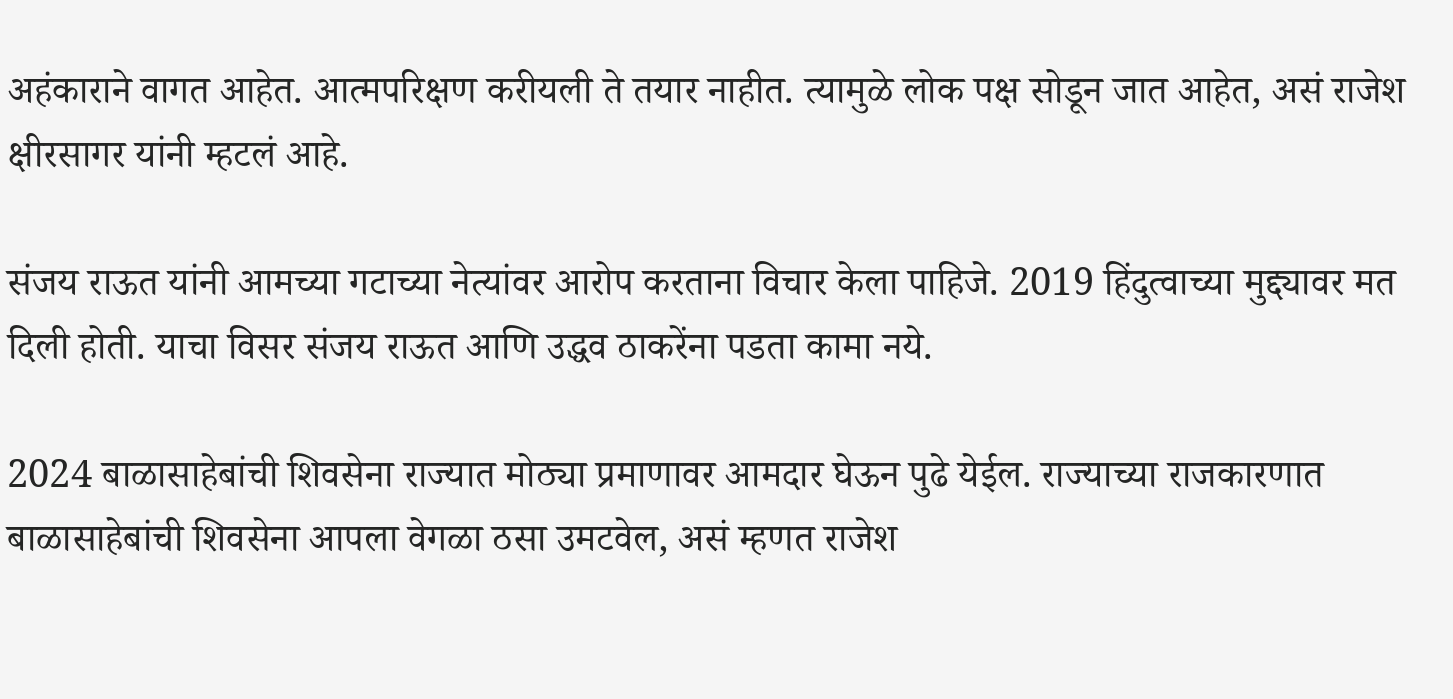अहंकाराने वागत आहेत. आत्मपरिक्षण करीयली ते तयार नाहीत. त्यामुळे लोक पक्ष सोडून जात आहेत, असं राजेश क्षीरसागर यांनी म्हटलं आहे.

संजय राऊत यांनी आमच्या गटाच्या नेत्यांवर आरोप करताना विचार केला पाहिजे. 2019 हिंदुत्वाच्या मुद्द्यावर मत दिली होती. याचा विसर संजय राऊत आणि उद्धव ठाकरेंना पडता कामा नये.

2024 बाळासाहेबांची शिवसेना राज्यात मोठ्या प्रमाणावर आमदार घेऊन पुढे येईल. राज्याच्या राजकारणात बाळासाहेबांची शिवसेना आपला वेगळा ठसा उमटवेल, असं म्हणत राजेश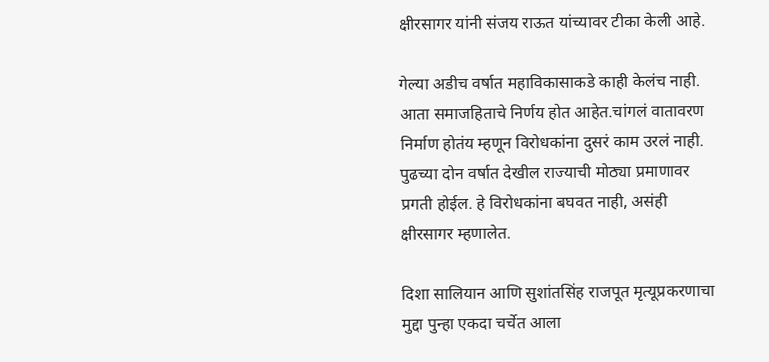क्षीरसागर यांनी संजय राऊत यांच्यावर टीका केली आहे.

गेल्या अडीच वर्षात महाविकासाकडे काही केलंच नाही. आता समाजहिताचे निर्णय होत आहेत.चांगलं वातावरण निर्माण होतंय म्हणून विरोधकांना दुसरं काम उरलं नाही. पुढच्या दोन वर्षात देखील राज्याची मोठ्या प्रमाणावर प्रगती होईल. हे विरोधकांना बघवत नाही, असंही क्षीरसागर म्हणालेत.

दिशा सालियान आणि सुशांतसिंह राजपूत मृत्यूप्रकरणाचा मुद्दा पुन्हा एकदा चर्चेत आला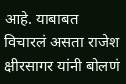आहे. याबाबत विचारलं असता राजेश क्षीरसागर यांनी बोलणं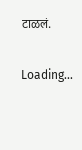टाळलं.

Loading...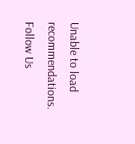Unable to load recommendations.
Follow Us